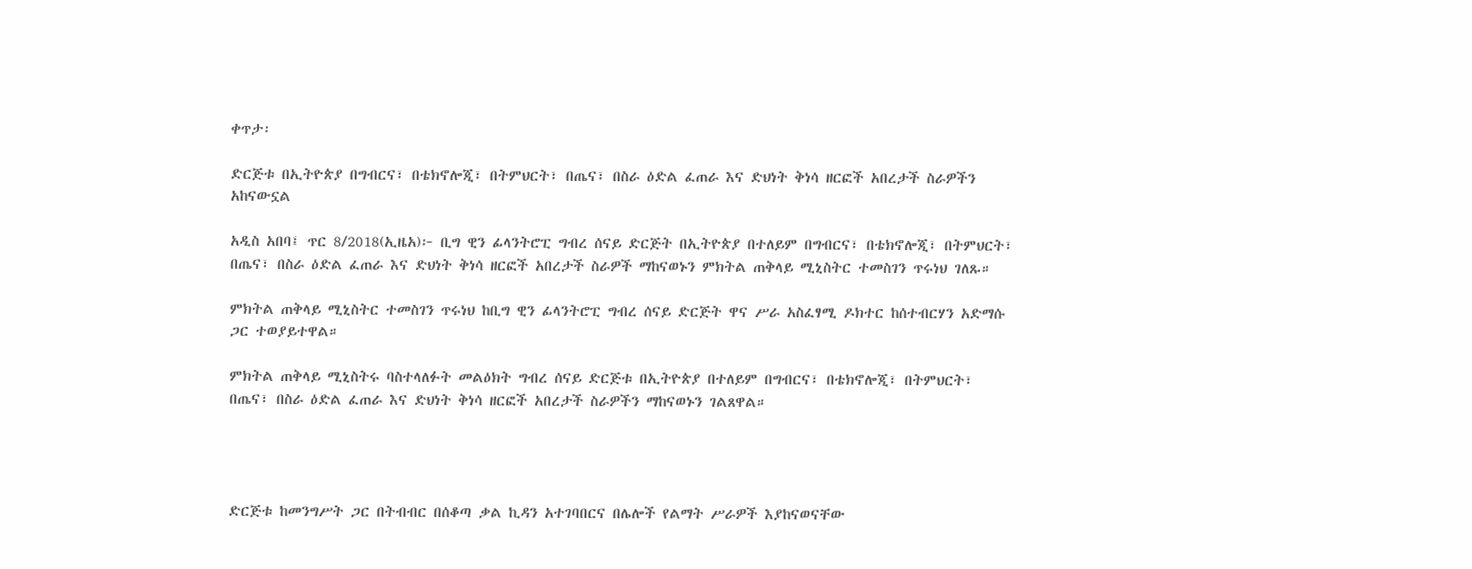ቀጥታ፡

ድርጅቱ በኢትዮጵያ በግብርና፣ በቴክኖሎጂ፣ በትምህርት፣ በጤና፣ በስራ ዕድል ፈጠራ እና ድህነት ቅነሳ ዘርፎች አበረታች ስራዎችን አከናውኗል

አዲስ አበባ፤ ጥር 8/2018(ኢዜአ)፦ ቢግ ዊን ፊላንትሮፒ ግብረ ሰናይ ድርጅት በኢትዮጵያ በተለይም በግብርና፣ በቴክኖሎጂ፣ በትምህርት፣ በጤና፣ በስራ ዕድል ፈጠራ እና ድህነት ቅነሳ ዘርፎች አበረታች ስራዎች ማከናወኑን ምክትል ጠቅላይ ሚኒስትር ተመስገን ጥሩነህ ገለጹ።

ምክትል ጠቅላይ ሚኒስትር ተመስገን ጥሩነህ ከቢግ ዊን ፊላንትሮፒ ግብረ ሰናይ ድርጅት ዋና ሥራ አስፈፃሚ ዶክተር ከሰተብርሃን አድማሱ ጋር ተወያይተዋል።

ምክትል ጠቅላይ ሚኒስትሩ ባስተላለፉት መልዕክት ግብረ ሰናይ ድርጅቱ በኢትዮጵያ በተለይም በግብርና፣ በቴክኖሎጂ፣ በትምህርት፣ በጤና፣ በስራ ዕድል ፈጠራ እና ድህነት ቅነሳ ዘርፎች አበረታች ስራዎችን ማከናወኑን ገልጸዋል።




ድርጅቱ ከመንግሥት ጋር በትብብር በሰቆጣ ቃል ኪዳን አተገባበርና በሌሎች የልማት ሥራዎች እያከናወናቸው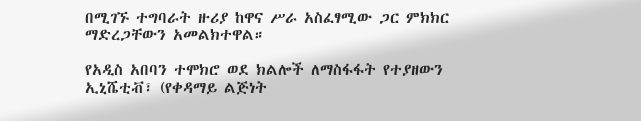በሚገኙ ተግባራት ዙሪያ ከዋና ሥራ አስፈፃሚው ጋር ምክክር ማድረጋቸውን አመልክተዋል።

የአዲስ አበባን ተሞክሮ ወደ ክልሎች ለማስፋፋት የተያዘውን ኢኒሼቲቭ፣ (የቀዳማይ ልጅነት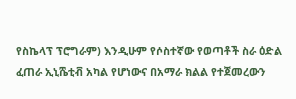የስኬላፕ ፕሮግራም) እንዲሁም የሶስተኛው የወጣቶች ስራ ዕድል ፈጠራ ኢኒሼቲቭ አካል የሆነውና በአማራ ክልል የተጀመረውን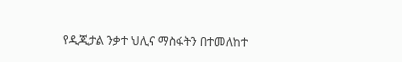የዲጂታል ንቃተ ህሊና ማስፋትን በተመለከተ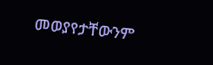መወያየታቸውንም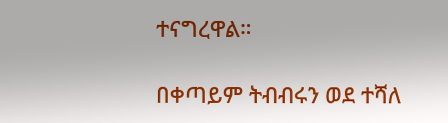ተናግረዋል።

በቀጣይም ትብብሩን ወደ ተሻለ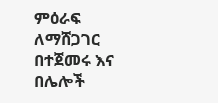ምዕራፍ ለማሸጋገር በተጀመሩ እና በሌሎች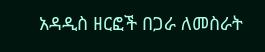አዳዲስ ዘርፎች በጋራ ለመስራት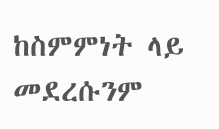ከስምምነት ላይ መደረሱንም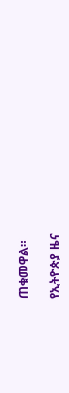ጠቁመዋል።

የኢትዮጵያ ዜና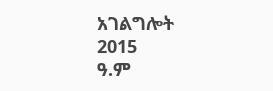አገልግሎት
2015
ዓ.ም